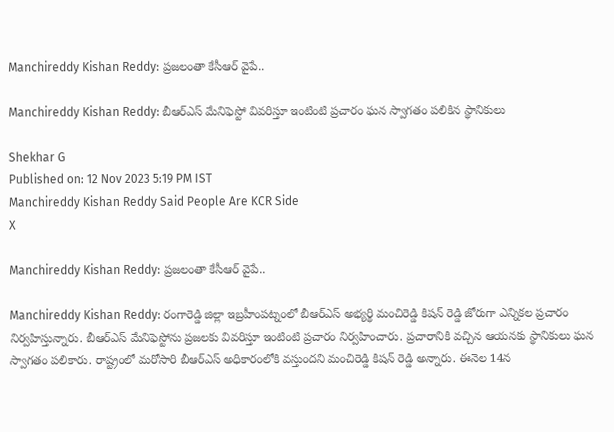Manchireddy Kishan Reddy: ప్రజలంతా కేసీఆర్ వైపే..

Manchireddy Kishan Reddy: బీఆర్ఎస్ మేనిఫెస్టో వివరిస్తూ ఇంటింటి ప్రచారం ఘన స్వాగతం పలికిన స్థానికులు

Shekhar G
Published on: 12 Nov 2023 5:19 PM IST
Manchireddy Kishan Reddy Said People Are KCR Side
X

Manchireddy Kishan Reddy: ప్రజలంతా కేసీఆర్ వైపే..

Manchireddy Kishan Reddy: రంగారెడ్డి జిల్లా ఇబ్రహీంపట్నంలో బీఆర్ఎస్ అభ్యర్థి మంచిరెడ్డి కిషన్ రెడ్డి జోరుగా ఎన్నికల ప్రచారం నిర్వహిస్తున్నారు. బీఆర్ఎస్ మేనిఫెస్టోను ప్రజలకు వివరిస్తూ ఇంటింటి ప్రచారం నిర్వహించారు. ప్రచారానికి వచ్చిన ఆయనకు స్థానికులు ఘన స్వాగతం పలికారు. రాష్ట్రంలో మరోసారి బీఆర్ఎస్ అధికారంలోకి వస్తుందని మంచిరెడ్డి కిషన్ రెడ్డి అన్నారు. ఈనెల 14న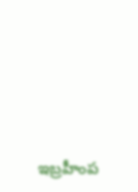ఇబ్రహీంప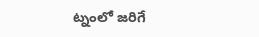ట్నంలో జరిగే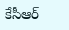కేసీఆర్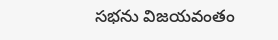సభను విజయవంతం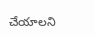చేయాలని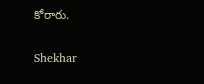కోరారు.

Shekhar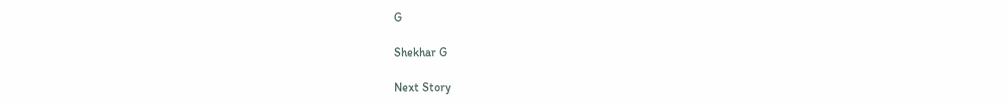G

Shekhar G

Next Story